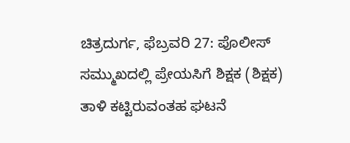ಚಿತ್ರದುರ್ಗ, ಫೆಬ್ರವರಿ 27: ಪೊಲೀಸ್ ಸಮ್ಮುಖದಲ್ಲಿ ಪ್ರೇಯಸಿಗೆ ಶಿಕ್ಷಕ (ಶಿಕ್ಷಕ) ತಾಳಿ ಕಟ್ಟಿರುವಂತಹ ಘಟನೆ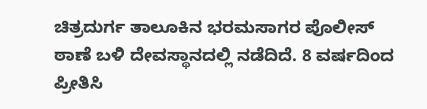ಚಿತ್ರದುರ್ಗ ತಾಲೂಕಿನ ಭರಮಸಾಗರ ಪೊಲೀಸ್ ಠಾಣೆ ಬಳಿ ದೇವಸ್ಥಾನದಲ್ಲಿ ನಡೆದಿದೆ. 8 ವರ್ಷದಿಂದ ಪ್ರೀತಿಸಿ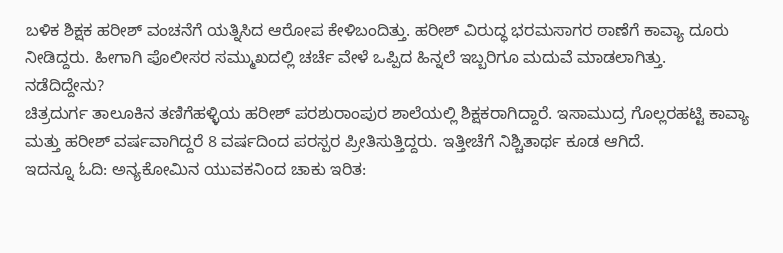ಬಳಿಕ ಶಿಕ್ಷಕ ಹರೀಶ್ ವಂಚನೆಗೆ ಯತ್ನಿಸಿದ ಆರೋಪ ಕೇಳಿಬಂದಿತ್ತು. ಹರೀಶ್ ವಿರುದ್ಧ ಭರಮಸಾಗರ ಠಾಣೆಗೆ ಕಾವ್ಯಾ ದೂರು ನೀಡಿದ್ದರು. ಹೀಗಾಗಿ ಪೊಲೀಸರ ಸಮ್ಮುಖದಲ್ಲಿ ಚರ್ಚೆ ವೇಳೆ ಒಪ್ಪಿದ ಹಿನ್ನಲೆ ಇಬ್ಬರಿಗೂ ಮದುವೆ ಮಾಡಲಾಗಿತ್ತು.
ನಡೆದಿದ್ದೇನು?
ಚಿತ್ರದುರ್ಗ ತಾಲೂಕಿನ ತಣಿಗೆಹಳ್ಳಿಯ ಹರೀಶ್ ಪರಶುರಾಂಪುರ ಶಾಲೆಯಲ್ಲಿ ಶಿಕ್ಷಕರಾಗಿದ್ದಾರೆ. ಇಸಾಮುದ್ರ ಗೊಲ್ಲರಹಟ್ಟಿ ಕಾವ್ಯಾ ಮತ್ತು ಹರೀಶ್ ವರ್ಷವಾಗಿದ್ದರೆ 8 ವರ್ಷದಿಂದ ಪರಸ್ಪರ ಪ್ರೀತಿಸುತ್ತಿದ್ದರು. ಇತ್ತೀಚೆಗೆ ನಿಶ್ಚಿತಾರ್ಥ ಕೂಡ ಆಗಿದೆ.
ಇದನ್ನೂ ಓದಿ: ಅನ್ಯಕೋಮಿನ ಯುವಕನಿಂದ ಚಾಕು ಇರಿತ: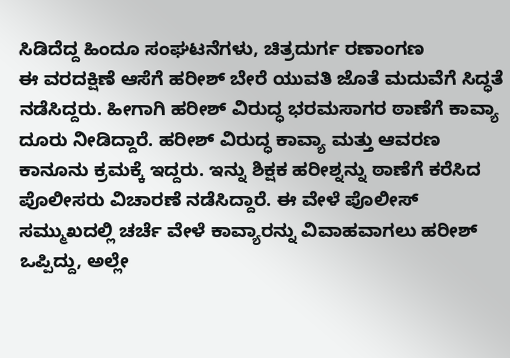ಸಿಡಿದೆದ್ದ ಹಿಂದೂ ಸಂಘಟನೆಗಳು, ಚಿತ್ರದುರ್ಗ ರಣಾಂಗಣ
ಈ ವರದಕ್ಷಿಣೆ ಆಸೆಗೆ ಹರೀಶ್ ಬೇರೆ ಯುವತಿ ಜೊತೆ ಮದುವೆಗೆ ಸಿದ್ಧತೆ ನಡೆಸಿದ್ದರು. ಹೀಗಾಗಿ ಹರೀಶ್ ವಿರುದ್ಧ ಭರಮಸಾಗರ ಠಾಣೆಗೆ ಕಾವ್ಯಾ ದೂರು ನೀಡಿದ್ದಾರೆ. ಹರೀಶ್ ವಿರುದ್ಧ ಕಾವ್ಯಾ ಮತ್ತು ಆವರಣ ಕಾನೂನು ಕ್ರಮಕ್ಕೆ ಇದ್ದರು. ಇನ್ನು ಶಿಕ್ಷಕ ಹರೀಶ್ನನ್ನು ಠಾಣೆಗೆ ಕರೆಸಿದ ಪೊಲೀಸರು ವಿಚಾರಣೆ ನಡೆಸಿದ್ದಾರೆ. ಈ ವೇಳೆ ಪೊಲೀಸ್ ಸಮ್ಮುಖದಲ್ಲಿ ಚರ್ಚೆ ವೇಳೆ ಕಾವ್ಯಾರನ್ನು ವಿವಾಹವಾಗಲು ಹರೀಶ್ ಒಪ್ಪಿದ್ದು, ಅಲ್ಲೇ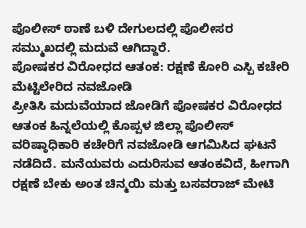ಪೊಲೀಸ್ ಠಾಣೆ ಬಳಿ ದೇಗುಲದಲ್ಲಿ ಪೊಲೀಸರ ಸಮ್ಮುಖದಲ್ಲಿ ಮದುವೆ ಆಗಿದ್ದಾರೆ.
ಪೋಷಕರ ವಿರೋಧದ ಆತಂಕ: ರಕ್ಷಣೆ ಕೋರಿ ಎಸ್ಪಿ ಕಚೇರಿ ಮೆಟ್ಟಿಲೇರಿದ ನವಜೋಡಿ
ಪ್ರೀತಿಸಿ ಮದುವೆಯಾದ ಜೋಡಿಗೆ ಪೋಷಕರ ವಿರೋಧದ ಆತಂಕ ಹಿನ್ನಲೆಯಲ್ಲಿ ಕೊಪ್ಪಳ ಜಿಲ್ಲಾ ಪೊಲೀಸ್ ವರಿಷ್ಠಾಧಿಕಾರಿ ಕಚೇರಿಗೆ ನವಜೋಡಿ ಆಗಮಿಸಿದ ಘಟನೆ ನಡೆದಿದೆ. ಮನೆಯವರು ಎದುರಿಸುವ ಆತಂಕವಿದೆ, ಹೀಗಾಗಿ ರಕ್ಷಣೆ ಬೇಕು ಅಂತ ಚಿನ್ಮಯಿ ಮತ್ತು ಬಸವರಾಜ್ ಮೇಟಿ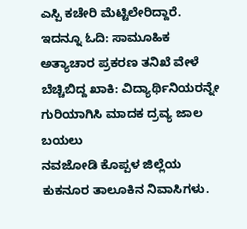ಎಸ್ಪಿ ಕಚೇರಿ ಮೆಟ್ಟಿಲೇರಿದ್ದಾರೆ.
ಇದನ್ನೂ ಓದಿ: ಸಾಮೂಹಿಕ ಅತ್ಯಾಚಾರ ಪ್ರಕರಣ ತನಿಖೆ ವೇಳೆ ಬೆಚ್ಚಿಬಿದ್ದ ಖಾಕಿ: ವಿದ್ಯಾರ್ಥಿನಿಯರನ್ನೇ ಗುರಿಯಾಗಿಸಿ ಮಾದಕ ದ್ರವ್ಯ ಜಾಲ ಬಯಲು
ನವಜೋಡಿ ಕೊಪ್ಪಳ ಜಿಲ್ಲೆಯ ಕುಕನೂರ ತಾಲೂಕಿನ ನಿವಾಸಿಗಳು.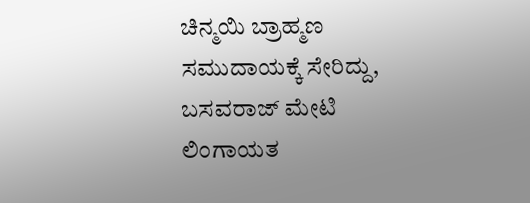ಚಿನ್ಮಯಿ ಬ್ರಾಹ್ಮಣ ಸಮುದಾಯಕ್ಕೆ ಸೇರಿದ್ದು, ಬಸವರಾಜ್ ಮೇಟಿ ಲಿಂಗಾಯತ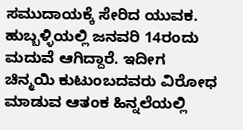ಸಮುದಾಯಕ್ಕೆ ಸೇರಿದ ಯುವಕ. ಹುಬ್ಬಳ್ಳಿಯಲ್ಲಿ ಜನವರಿ 14ರಂದು ಮದುವೆ ಆಗಿದ್ದಾರೆ. ಇದೀಗ ಚಿನ್ಮಯಿ ಕುಟುಂಬದವರು ವಿರೋಧ ಮಾಡುವ ಆತಂಕ ಹಿನ್ನಲೆಯಲ್ಲಿ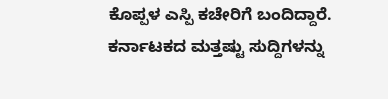ಕೊಪ್ಪಳ ಎಸ್ಪಿ ಕಚೇರಿಗೆ ಬಂದಿದ್ದಾರೆ.
ಕರ್ನಾಟಕದ ಮತ್ತಷ್ಟು ಸುದ್ದಿಗಳನ್ನು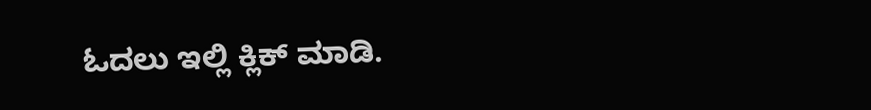ಓದಲು ಇಲ್ಲಿ ಕ್ಲಿಕ್ ಮಾಡಿ.